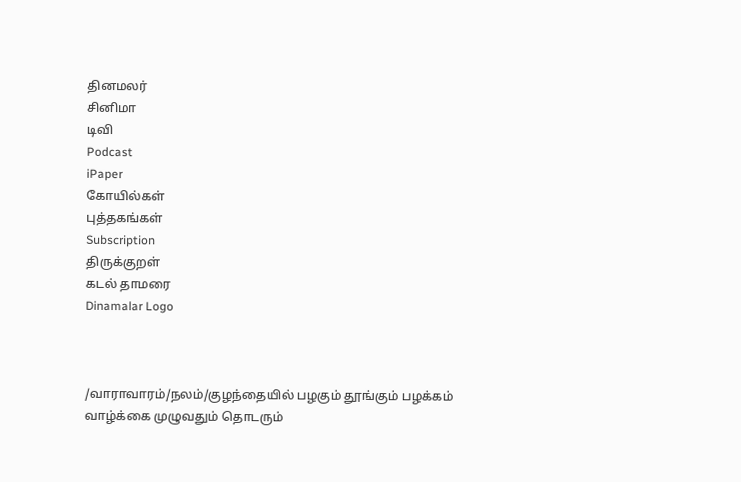தினமலர்
சினிமா
டிவி
Podcast
iPaper
கோயில்கள்
புத்தகங்கள்
Subscription
திருக்குறள்
கடல் தாமரை
Dinamalar Logo



/வாராவாரம்/நலம்/குழந்தையில் பழகும் தூங்கும் பழக்கம் வாழ்க்கை முழுவதும் தொடரும்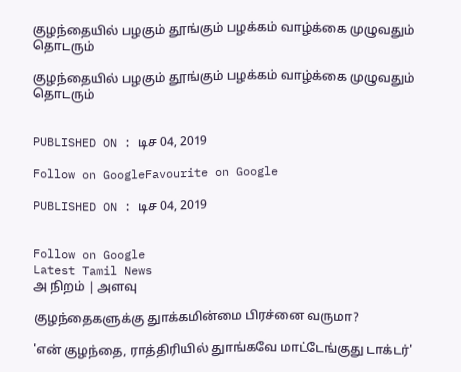குழந்தையில் பழகும் தூங்கும் பழக்கம் வாழ்க்கை முழுவதும் தொடரும்

குழந்தையில் பழகும் தூங்கும் பழக்கம் வாழ்க்கை முழுவதும் தொடரும்


PUBLISHED ON : டிச 04, 2019

Follow on GoogleFavourite on Google

PUBLISHED ON : டிச 04, 2019


Follow on Google
Latest Tamil News
அ நிறம் | அளவு

குழந்தைகளுக்கு துாக்கமின்மை பிரச்னை வருமா?

'என் குழந்தை, ராத்திரியில் துாங்கவே மாட்டேங்குது டாக்டர்'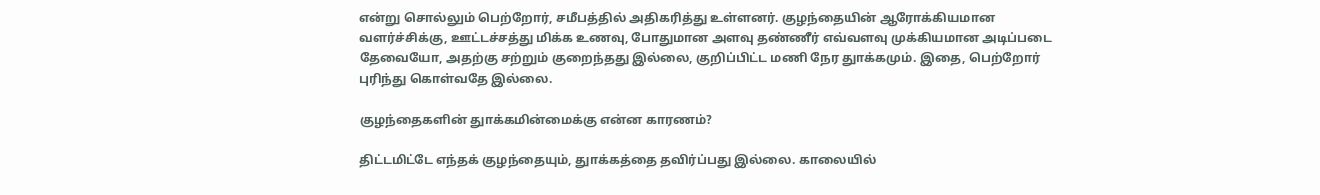என்று சொல்லும் பெற்றோர், சமீபத்தில் அதிகரித்து உள்ளனர். குழந்தையின் ஆரோக்கியமான வளர்ச்சிக்கு, ஊட்டச்சத்து மிக்க உணவு, போதுமான அளவு தண்ணீர் எவ்வளவு முக்கியமான அடிப்படை தேவையோ, அதற்கு சற்றும் குறைந்தது இல்லை, குறிப்பிட்ட மணி நேர துாக்கமும். இதை, பெற்றோர் புரிந்து கொள்வதே இல்லை.

குழந்தைகளின் துாக்கமின்மைக்கு என்ன காரணம்?

திட்டமிட்டே எந்தக் குழந்தையும், துாக்கத்தை தவிர்ப்பது இல்லை. காலையில்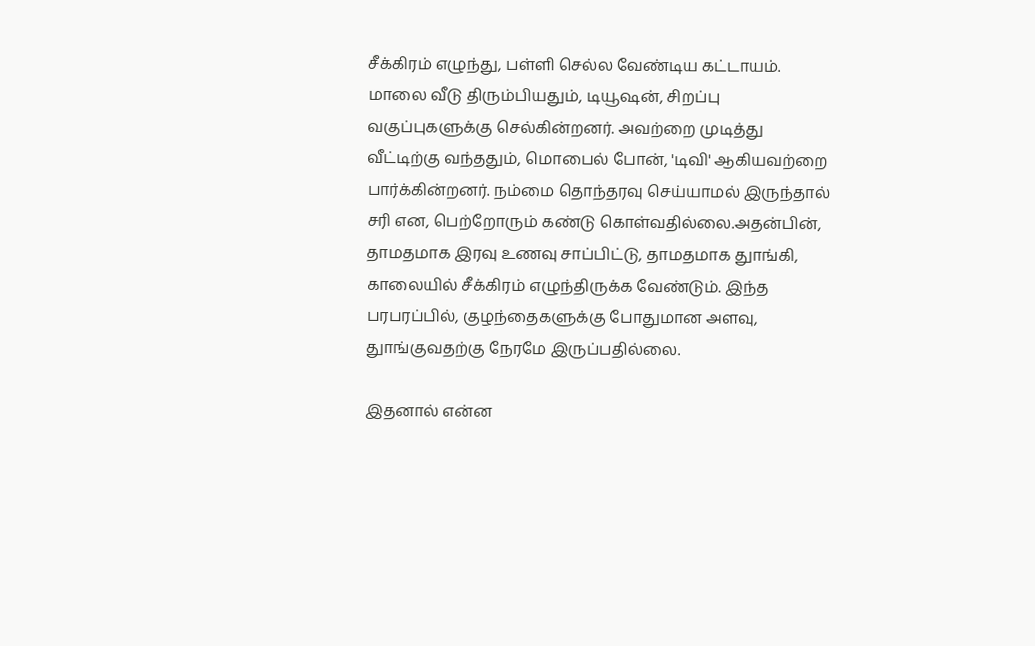சீக்கிரம் எழுந்து, பள்ளி செல்ல வேண்டிய கட்டாயம். மாலை வீடு திரும்பியதும், டியூஷன், சிறப்பு வகுப்புகளுக்கு செல்கின்றனர். அவற்றை முடித்து வீட்டிற்கு வந்ததும், மொபைல் போன், 'டிவி' ஆகியவற்றை பார்க்கின்றனர். நம்மை தொந்தரவு செய்யாமல் இருந்தால் சரி என, பெற்றோரும் கண்டு கொள்வதில்லை.அதன்பின், தாமதமாக இரவு உணவு சாப்பிட்டு, தாமதமாக துாங்கி, காலையில் சீக்கிரம் எழுந்திருக்க வேண்டும். இந்த பரபரப்பில், குழந்தைகளுக்கு போதுமான அளவு, துாங்குவதற்கு நேரமே இருப்பதில்லை.

இதனால் என்ன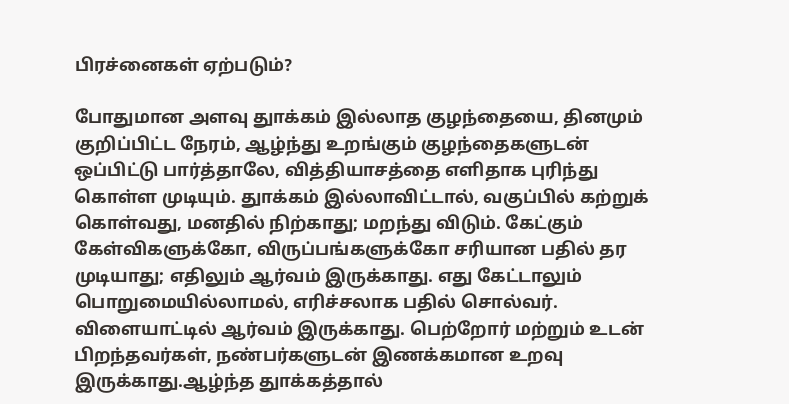பிரச்னைகள் ஏற்படும்?

போதுமான அளவு துாக்கம் இல்லாத குழந்தையை, தினமும் குறிப்பிட்ட நேரம், ஆழ்ந்து உறங்கும் குழந்தைகளுடன் ஒப்பிட்டு பார்த்தாலே, வித்தியாசத்தை எளிதாக புரிந்து கொள்ள முடியும். துாக்கம் இல்லாவிட்டால், வகுப்பில் கற்றுக் கொள்வது, மனதில் நிற்காது; மறந்து விடும். கேட்கும் கேள்விகளுக்கோ, விருப்பங்களுக்கோ சரியான பதில் தர முடியாது; எதிலும் ஆர்வம் இருக்காது. எது கேட்டாலும் பொறுமையில்லாமல், எரிச்சலாக பதில் சொல்வர். விளையாட்டில் ஆர்வம் இருக்காது. பெற்றோர் மற்றும் உடன் பிறந்தவர்கள், நண்பர்களுடன் இணக்கமான உறவு இருக்காது.ஆழ்ந்த துாக்கத்தால்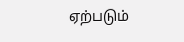ஏற்படும்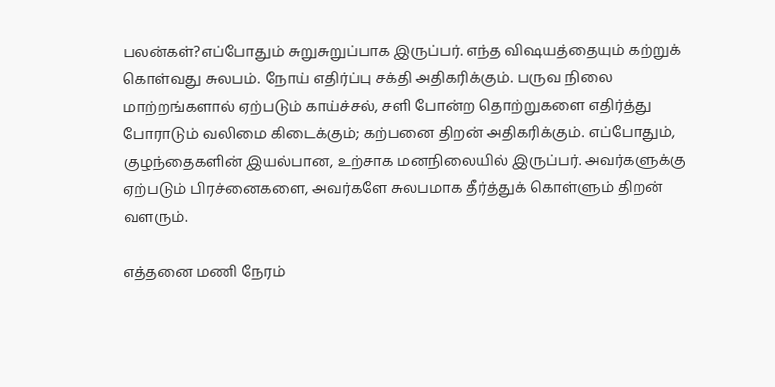பலன்கள்?எப்போதும் சுறுசுறுப்பாக இருப்பர். எந்த விஷயத்தையும் கற்றுக் கொள்வது சுலபம். நோய் எதிர்ப்பு சக்தி அதிகரிக்கும். பருவ நிலை மாற்றங்களால் ஏற்படும் காய்ச்சல், சளி போன்ற தொற்றுகளை எதிர்த்து போராடும் வலிமை கிடைக்கும்; கற்பனை திறன் அதிகரிக்கும். எப்போதும், குழந்தைகளின் இயல்பான, உற்சாக மனநிலையில் இருப்பர். அவர்களுக்கு ஏற்படும் பிரச்னைகளை, அவர்களே சுலபமாக தீர்த்துக் கொள்ளும் திறன் வளரும்.

எத்தனை மணி நேரம்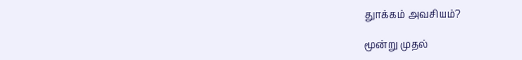துாக்கம் அவசியம்?

மூன்று முதல்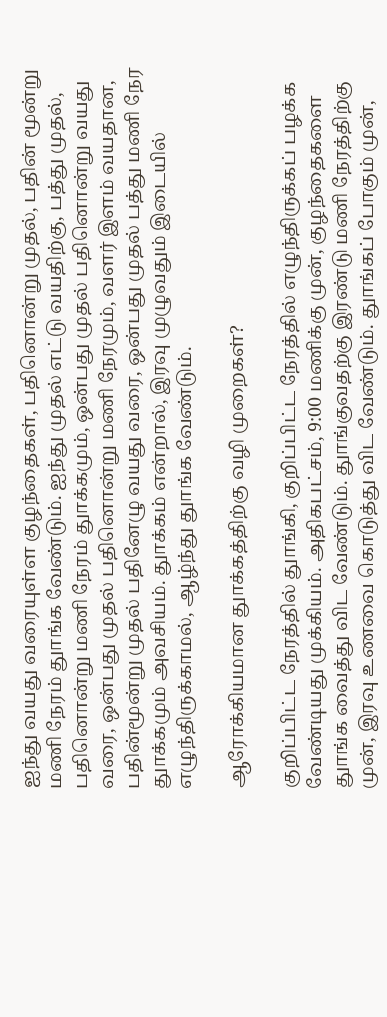ஐந்து வயது வரையுள்ள குழந்தைகள், பதினொன்று முதல், பதின் மூன்று மணி நேரம் துாங்க வேண்டும். ஐந்து முதல் எட்டு வயதிற்கு, பத்து முதல், பதினொன்று மணி நேரம் துாக்கமும், ஒன்பது முதல் பதினொன்று வயது வரை, ஒன்பது முதல் பதினொன்று மணி நேரமும், வளர் இளம் வயதான, பதின்மூன்று முதல் பதினேழு வயது வரை, ஒன்பது முதல் பத்து மணி நேர துாக்கமும் அவசியம். துாக்கம் என்றால், இரவு முழுவதும் இடையில் எழுந்திருக்காமல், ஆழ்ந்து துாங்க வேண்டும்.

ஆரோக்கியமான துாக்கத்திற்கு வழி முறைகள்?

குறிப்பிட்ட நேரத்தில் துாங்கி, குறிப்பிட்ட நேரத்தில் எழுந்திருக்கப் பழக்க வேண்டியது முக்கியம். அதிகபட்சம், 9:00 மணிக்கு முன், குழந்தைகளை துாங்க வைத்து விட வேண்டும். துாங்குவதற்கு இரண்டு மணி நேரத்திற்கு முன், இரவு உணவை கொடுத்து விட வேண்டும். துாங்கப் போகும் முன்,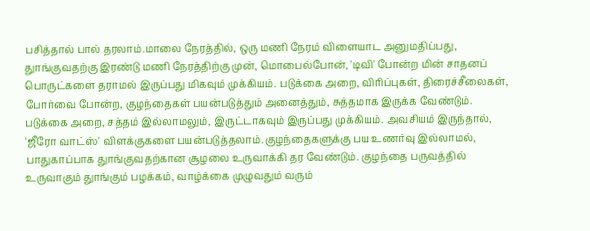பசித்தால் பால் தரலாம்.மாலை நேரத்தில், ஒரு மணி நேரம் விளையாட அனுமதிப்பது, துாங்குவதற்கு இரண்டு மணி நேரத்திற்கு முன், மொபைல்போன், 'டிவி' போன்ற மின் சாதனப் பொருட்களை தராமல் இருப்பது மிகவும் முக்கியம். படுக்கை அறை, விரிப்புகள், திரைச்சீலைகள், போர்வை போன்ற, குழந்தைகள் பயன்படுத்தும் அனைத்தும், சுத்தமாக இருக்க வேண்டும். படுக்கை அறை, சத்தம் இல்லாமலும், இருட்டாகவும் இருப்பது முக்கியம். அவசியம் இருந்தால், 'ஜீரோ வாட்ஸ்' விளக்குகளை பயன்படுத்தலாம்.குழந்தைகளுக்கு பய உணர்வு இல்லாமல், பாதுகாப்பாக துாங்குவதற்கான சூழலை உருவாக்கி தர வேண்டும். குழந்தை பருவத்தில் உருவாகும் துாங்கும் பழக்கம், வாழ்க்கை முழுவதும் வரும்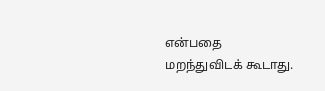என்பதை மறந்துவிடக் கூடாது.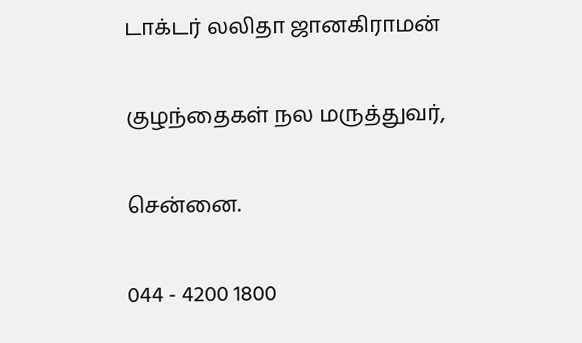டாக்டர் லலிதா ஜானகிராமன்

குழந்தைகள் நல மருத்துவர்,

சென்னை.

044 - 4200 1800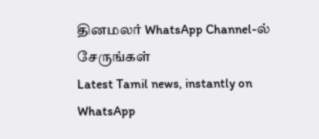தினமலர் WhatsApp Channel-ல் சேருங்கள்
Latest Tamil news, instantly on WhatsApp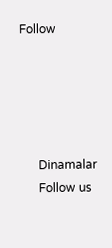Follow





      Dinamalar
      Follow us